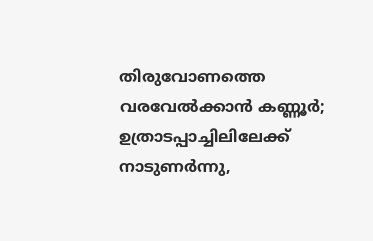തിരുവോണത്തെ വരവേൽക്കാൻ കണ്ണൂർ; ഉത്രാടപ്പാച്ചിലിലേക്ക് നാടുണർന്നു,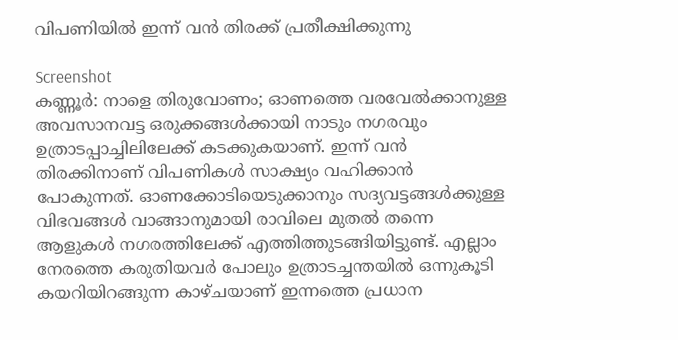വിപണിയിൽ ഇന്ന് വൻ തിരക്ക് പ്രതീക്ഷിക്കുന്നു

Screenshot
കണ്ണൂർ: നാളെ തിരുവോണം; ഓണത്തെ വരവേൽക്കാനുള്ള അവസാനവട്ട ഒരുക്കങ്ങൾക്കായി നാടും നഗരവും ഉത്രാടപ്പാച്ചിലിലേക്ക് കടക്കുകയാണ്. ഇന്ന് വൻ തിരക്കിനാണ് വിപണികൾ സാക്ഷ്യം വഹിക്കാൻ പോകുന്നത്. ഓണക്കോടിയെടുക്കാനും സദ്യവട്ടങ്ങൾക്കുള്ള വിഭവങ്ങൾ വാങ്ങാനുമായി രാവിലെ മുതൽ തന്നെ ആളുകൾ നഗരത്തിലേക്ക് എത്തിത്തുടങ്ങിയിട്ടുണ്ട്. എല്ലാം നേരത്തെ കരുതിയവർ പോലും ഉത്രാടച്ചന്തയിൽ ഒന്നുകൂടി കയറിയിറങ്ങുന്ന കാഴ്ചയാണ് ഇന്നത്തെ പ്രധാന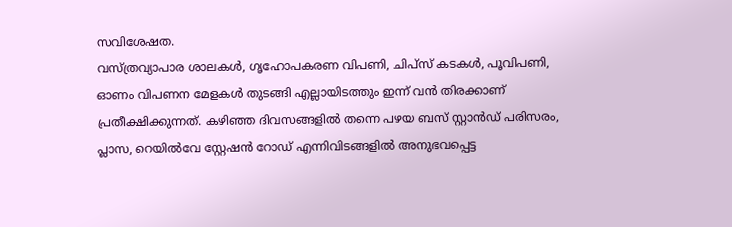സവിശേഷത.
വസ്ത്രവ്യാപാര ശാലകൾ, ഗൃഹോപകരണ വിപണി, ചിപ്സ് കടകൾ, പൂവിപണി, ഓണം വിപണന മേളകൾ തുടങ്ങി എല്ലായിടത്തും ഇന്ന് വൻ തിരക്കാണ് പ്രതീക്ഷിക്കുന്നത്. കഴിഞ്ഞ ദിവസങ്ങളിൽ തന്നെ പഴയ ബസ് സ്റ്റാൻഡ് പരിസരം, പ്ലാസ, റെയിൽവേ സ്റ്റേഷൻ റോഡ് എന്നിവിടങ്ങളിൽ അനുഭവപ്പെട്ട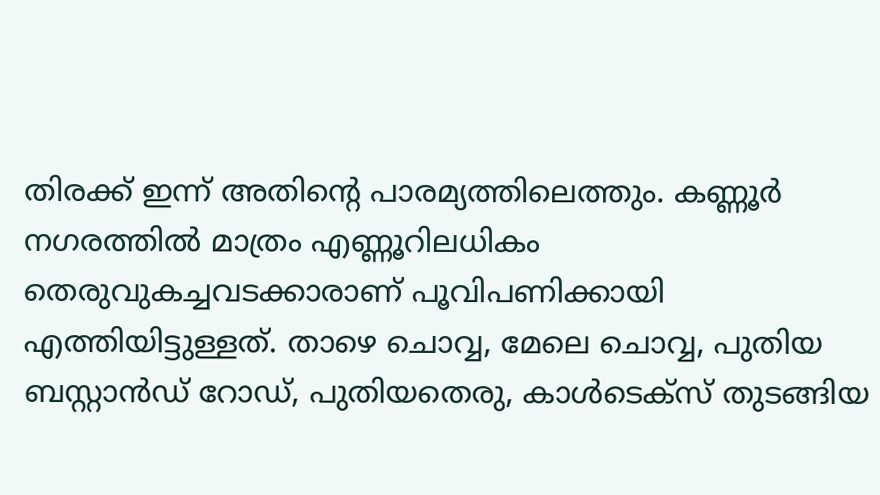തിരക്ക് ഇന്ന് അതിന്റെ പാരമ്യത്തിലെത്തും. കണ്ണൂർ നഗരത്തിൽ മാത്രം എണ്ണൂറിലധികം തെരുവുകച്ചവടക്കാരാണ് പൂവിപണിക്കായി എത്തിയിട്ടുള്ളത്. താഴെ ചൊവ്വ, മേലെ ചൊവ്വ, പുതിയ ബസ്റ്റാൻഡ് റോഡ്, പുതിയതെരു, കാൾടെക്സ് തുടങ്ങിയ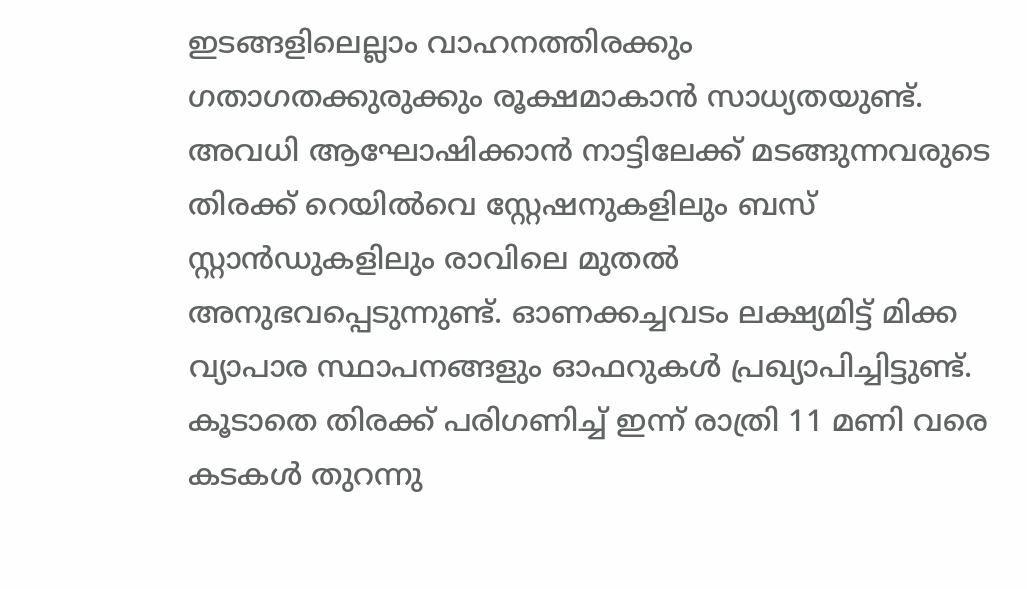ഇടങ്ങളിലെല്ലാം വാഹനത്തിരക്കും ഗതാഗതക്കുരുക്കും രൂക്ഷമാകാൻ സാധ്യതയുണ്ട്.
അവധി ആഘോഷിക്കാൻ നാട്ടിലേക്ക് മടങ്ങുന്നവരുടെ തിരക്ക് റെയിൽവെ സ്റ്റേഷനുകളിലും ബസ് സ്റ്റാൻഡുകളിലും രാവിലെ മുതൽ അനുഭവപ്പെടുന്നുണ്ട്. ഓണക്കച്ചവടം ലക്ഷ്യമിട്ട് മിക്ക വ്യാപാര സ്ഥാപനങ്ങളും ഓഫറുകൾ പ്രഖ്യാപിച്ചിട്ടുണ്ട്. കൂടാതെ തിരക്ക് പരിഗണിച്ച് ഇന്ന് രാത്രി 11 മണി വരെ കടകൾ തുറന്നു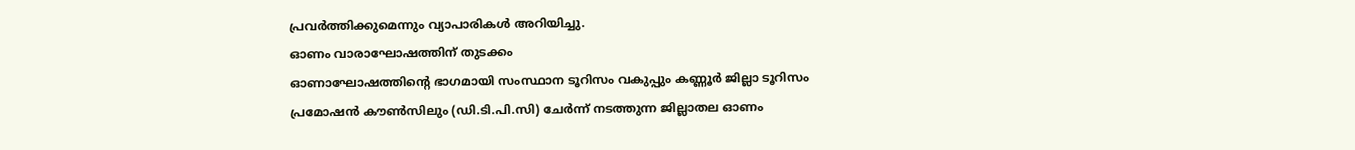പ്രവർത്തിക്കുമെന്നും വ്യാപാരികൾ അറിയിച്ചു.
ഓണം വാരാഘോഷത്തിന് തുടക്കം
ഓണാഘോഷത്തിന്റെ ഭാഗമായി സംസ്ഥാന ടൂറിസം വകുപ്പും കണ്ണൂർ ജില്ലാ ടൂറിസം പ്രമോഷൻ കൗൺസിലും (ഡി.ടി.പി.സി) ചേർന്ന് നടത്തുന്ന ജില്ലാതല ഓണം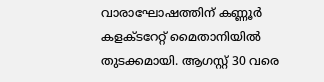വാരാഘോഷത്തിന് കണ്ണൂർ കളക്ടറേറ്റ് മൈതാനിയിൽ തുടക്കമായി. ആഗസ്റ്റ് 30 വരെ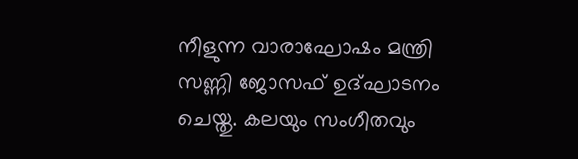നീളുന്ന വാരാഘോഷം മന്ത്രി സണ്ണി ജോസഫ് ഉദ്ഘാടനം ചെയ്തു. കലയും സംഗീതവും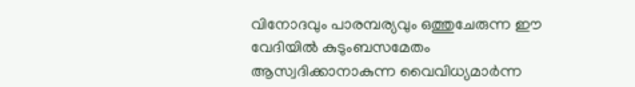വിനോദവും പാരമ്പര്യവും ഒത്തുചേരുന്ന ഈ വേദിയിൽ കുടുംബസമേതം ആസ്വദിക്കാനാകുന്ന വൈവിധ്യമാർന്ന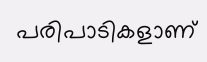പരിപാടികളാണ്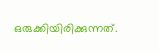ഒരുക്കിയിരിക്കുന്നത്.